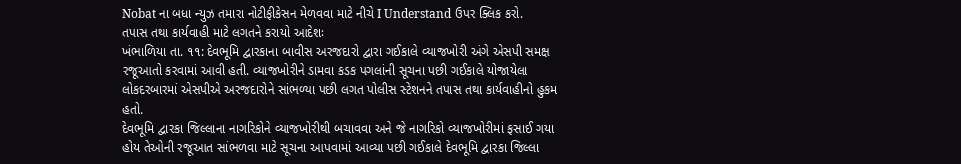Nobat ના બધા ન્યુઝ તમારા નોટીફીકેસન મેળવવા માટે નીચે I Understand ઉપર ક્લિક કરો.
તપાસ તથા કાર્યવાહી માટે લગતને કરાયો આદેશઃ
ખંભાળિયા તા. ૧૧: દેવભૂમિ દ્વારકાના બાવીસ અરજદારો દ્વારા ગઈકાલે વ્યાજખોરી અંગે એસપી સમક્ષ રજૂઆતો કરવામાં આવી હતી. વ્યાજખોરીને ડામવા કડક પગલાંની સૂચના પછી ગઈકાલે યોજાયેલા લોકદરબારમાં એસપીએ અરજદારોને સાંભળ્યા પછી લગત પોલીસ સ્ટેશનને તપાસ તથા કાર્યવાહીનો હુકમ હતો.
દેવભૂમિ દ્વારકા જિલ્લાના નાગરિકોને વ્યાજખોરીથી બચાવવા અને જે નાગરિકો વ્યાજખોરીમાં ફસાઈ ગયા હોય તેઓની રજૂઆત સાંભળવા માટે સૂચના આપવામાં આવ્યા પછી ગઈકાલે દેવભૂમિ દ્વારકા જિલ્લા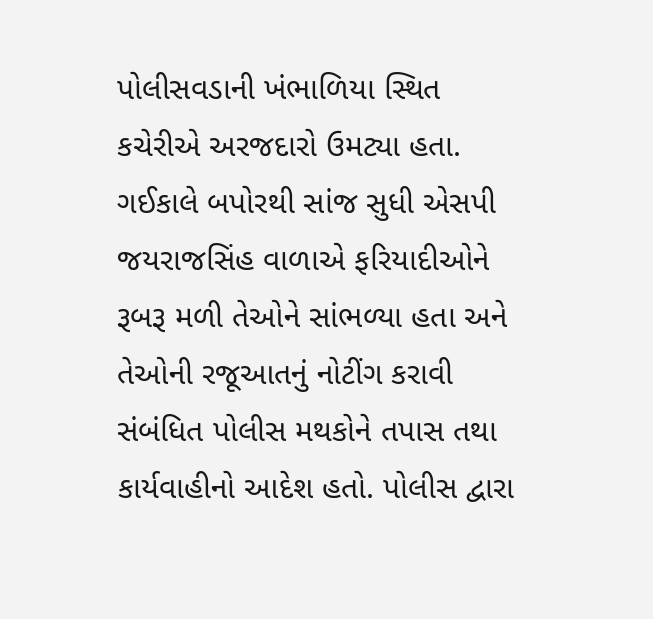પોલીસવડાની ખંભાળિયા સ્થિત કચેરીએ અરજદારો ઉમટ્યા હતા.
ગઈકાલે બપોરથી સાંજ સુધી એસપી જયરાજસિંહ વાળાએ ફરિયાદીઓને રૂબરૂ મળી તેઓને સાંભળ્યા હતા અને તેઓની રજૂઆતનું નોટીંગ કરાવી સંબંધિત પોલીસ મથકોને તપાસ તથા કાર્યવાહીનો આદેશ હતો. પોલીસ દ્વારા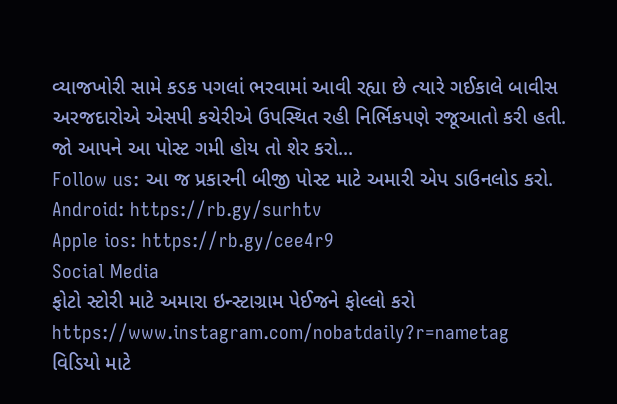વ્યાજખોરી સામે કડક પગલાં ભરવામાં આવી રહ્યા છે ત્યારે ગઈકાલે બાવીસ અરજદારોએ એસપી કચેરીએ ઉપસ્થિત રહી નિર્ભિકપણે રજૂઆતો કરી હતી.
જો આપને આ પોસ્ટ ગમી હોય તો શેર કરો...
Follow us: આ જ પ્રકારની બીજી પોસ્ટ માટે અમારી એપ ડાઉનલોડ કરો.
Android: https://rb.gy/surhtv
Apple ios: https://rb.gy/cee4r9
Social Media
ફોટો સ્ટોરી માટે અમારા ઇન્સ્ટાગ્રામ પેઈજને ફોલ્લો કરો
https://www.instagram.com/nobatdaily?r=nametag
વિડિયો માટે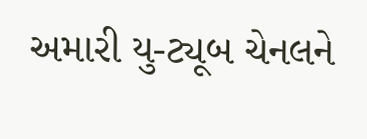અમારી યુ-ટ્યૂબ ચેનલને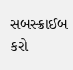સબસ્ક્રાઈબ કરો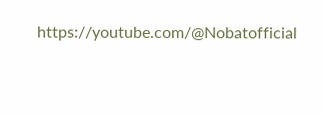https://youtube.com/@Nobatofficial